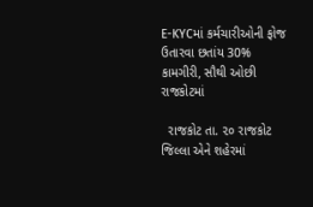E-KYCમાં કર્મચારીઓની ફોજ ઉતારવા છતાંય 30% કામગીરી, સૌથી ઓછી રાજકોટમાં

  રાજકોટ તા. ૨૦ રાજકોટ જિલ્લા એને શહેરમાં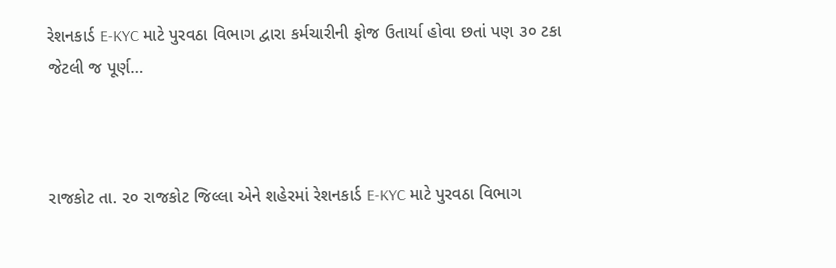રેશનકાર્ડ E-KYC માટે પુરવઠા વિભાગ દ્વારા કર્મચારીની ફોજ ઉતાર્યા હોવા છતાં પણ ૩૦ ટકા જેટલી જ પૂર્ણ…



રાજકોટ તા. ૨૦ રાજકોટ જિલ્લા એને શહેરમાં રેશનકાર્ડ E-KYC માટે પુરવઠા વિભાગ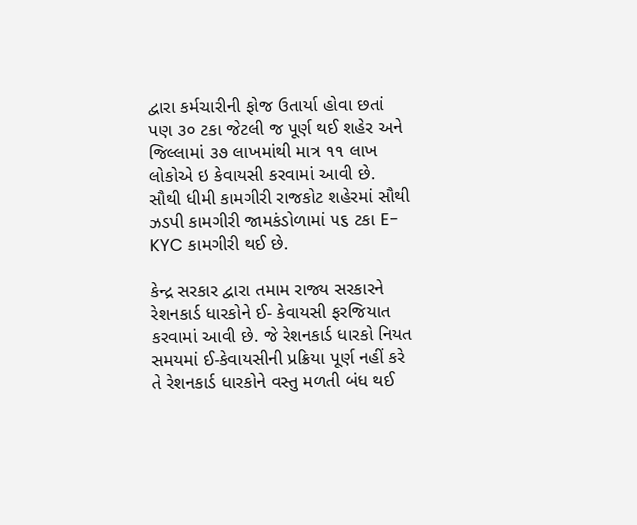દ્વારા કર્મચારીની ફોજ ઉતાર્યા હોવા છતાં પણ ૩૦ ટકા જેટલી જ પૂર્ણ થઈ શહેર અને જિલ્લામાં ૩૭ લાખમાંથી માત્ર ૧૧ લાખ લોકોએ ઇ કેવાયસી કરવામાં આવી છે. સૌથી ધીમી કામગીરી રાજકોટ શહેરમાં સૌથી ઝડપી કામગીરી જામકંડોળામાં ૫૬ ટકા E- KYC કામગીરી થઈ છે.

કેન્દ્ર સરકાર દ્વારા તમામ રાજ્ય સરકારને રેશનકાર્ડ ધારકોને ઈ- કેવાયસી ફરજિયાત કરવામાં આવી છે. જે રેશનકાર્ડ ધારકો નિયત સમયમાં ઈ-કેવાયસીની પ્રક્રિયા પૂર્ણ નહીં કરે તે રેશનકાર્ડ ધારકોને વસ્તુ મળતી બંધ થઈ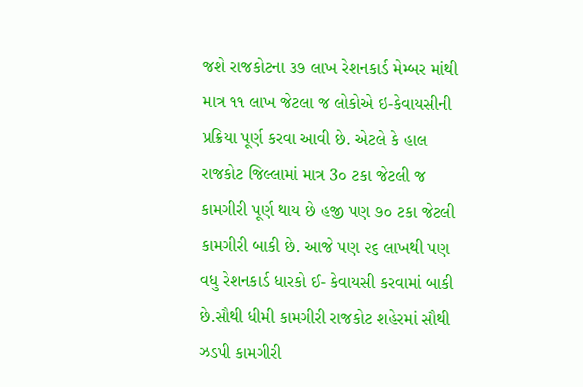જશે રાજકોટના ૩૭ લાખ રેશનકાર્ડ મેમ્બર માંથી માત્ર ૧૧ લાખ જેટલા જ લોકોએ ઇ-કેવાયસીની પ્રક્રિયા પૂર્ણ કરવા આવી છે. એટલે કે હાલ રાજકોટ જિલ્લામાં માત્ર 3૦ ટકા જેટલી જ કામગીરી પૂર્ણ થાય છે હજી પણ ૭૦ ટકા જેટલી કામગીરી બાકી છે. આજે પણ ૨૬ લાખથી પણ વધુ રેશનકાર્ડ ધારકો ઈ- કેવાયસી કરવામાં બાકી છે.સૌથી ધીમી કામગીરી રાજકોટ શહેરમાં સૌથી ઝડપી કામગીરી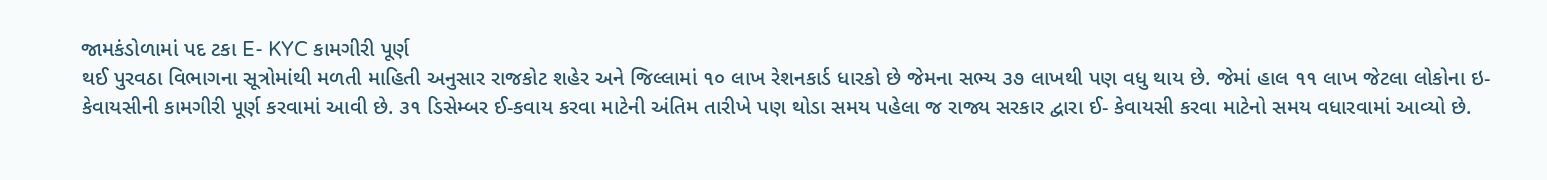જામકંડોળામાં પદ ટકા E- KYC કામગીરી પૂર્ણ
થઈ પુરવઠા વિભાગના સૂત્રોમાંથી મળતી માહિતી અનુસાર રાજકોટ શહેર અને જિલ્લામાં ૧૦ લાખ રેશનકાર્ડ ધારકો છે જેમના સભ્ય ૩૭ લાખથી પણ વધુ થાય છે. જેમાં હાલ ૧૧ લાખ જેટલા લોકોના ઇ- કેવાયસીની કામગીરી પૂર્ણ કરવામાં આવી છે. ૩૧ ડિસેમ્બર ઈ-કવાય કરવા માટેની અંતિમ તારીખે પણ થોડા સમય પહેલા જ રાજ્ય સરકાર દ્વારા ઈ- કેવાયસી કરવા માટેનો સમય વધારવામાં આવ્યો છે.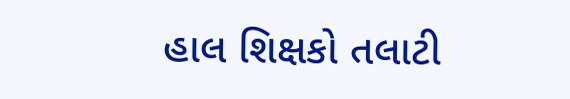હાલ શિક્ષકો તલાટી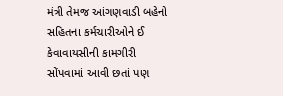મંત્રી તેમજ આંગણવાડી બહેનો સહિતના કર્મચારીઓને ઈ કેવાવાયસીની કામગીરી સોંપવામાં આવી છતાં પણ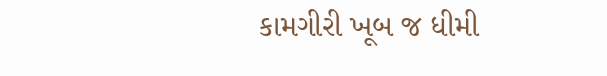કામગીરી ખૂબ જ ધીમી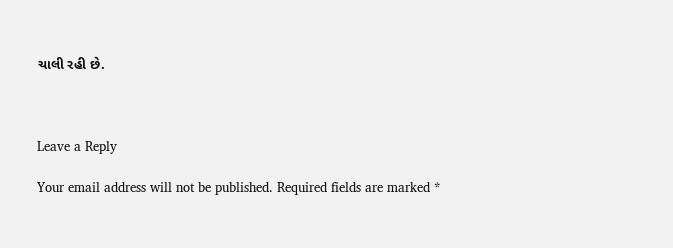ચાલી રહી છે.



Leave a Reply

Your email address will not be published. Required fields are marked *